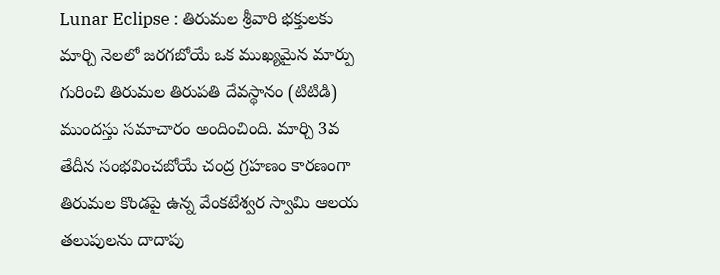Lunar Eclipse : తిరుమల శ్రీవారి భక్తులకు మార్చి నెలలో జరగబోయే ఒక ముఖ్యమైన మార్పు గురించి తిరుమల తిరుపతి దేవస్థానం (టిటిడి) ముందస్తు సమాచారం అందించింది. మార్చి 3వ తేదీన సంభవించబోయే చంద్ర గ్రహణం కారణంగా తిరుమల కొండపై ఉన్న వేంకటేశ్వర స్వామి ఆలయ తలుపులను దాదాపు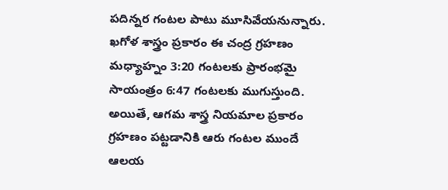పదిన్నర గంటల పాటు మూసివేయనున్నారు.
ఖగోళ శాస్త్రం ప్రకారం ఈ చంద్ర గ్రహణం మధ్యాహ్నం 3:20 గంటలకు ప్రారంభమై సాయంత్రం 6:47 గంటలకు ముగుస్తుంది. అయితే, ఆగమ శాస్త్ర నియమాల ప్రకారం గ్రహణం పట్టడానికి ఆరు గంటల ముందే ఆలయ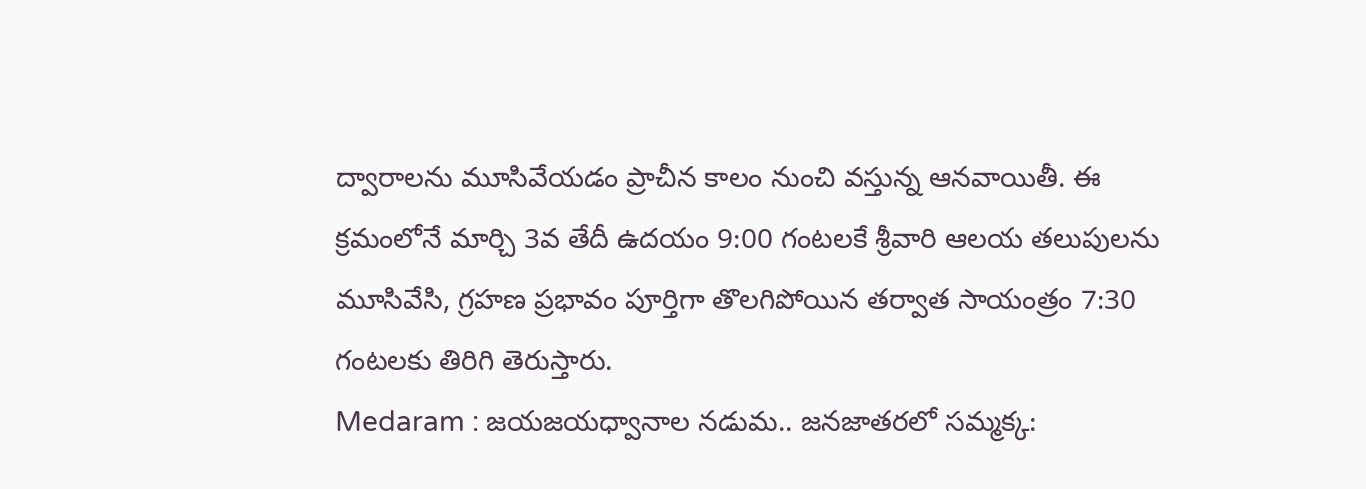ద్వారాలను మూసివేయడం ప్రాచీన కాలం నుంచి వస్తున్న ఆనవాయితీ. ఈ క్రమంలోనే మార్చి 3వ తేదీ ఉదయం 9:00 గంటలకే శ్రీవారి ఆలయ తలుపులను మూసివేసి, గ్రహణ ప్రభావం పూర్తిగా తొలగిపోయిన తర్వాత సాయంత్రం 7:30 గంటలకు తిరిగి తెరుస్తారు.
Medaram : జయజయధ్వానాల నడుమ.. జనజాతరలో సమ్మక్క: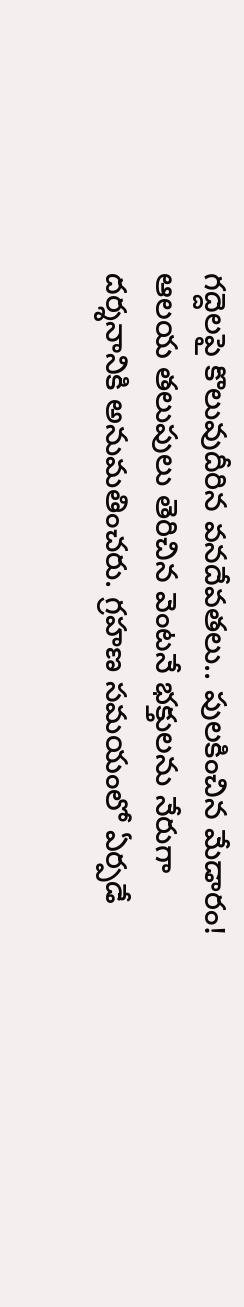గద్దెలపై కొలువుదీరిన వనదేవతలు.. పులకించిన మేడారం!
ఆలయ తలుపులు తెరిచిన వెంటనే భక్తులను నేరుగా దర్శనానికి అనుమతించరు. గ్రహణ సమయంలో ఏర్పడే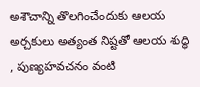అశౌచాన్ని తొలగించేందుకు ఆలయ అర్చకులు అత్యంత నిష్టతో ఆలయ శుద్ధి , పుణ్యహవచనం వంటి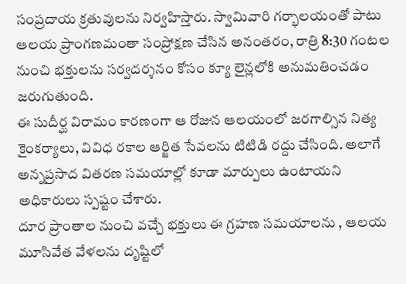సంప్రదాయ క్రతువులను నిర్వహిస్తారు. స్వామివారి గర్భాలయంతో పాటు ఆలయ ప్రాంగణమంతా సంప్రోక్షణ చేసిన అనంతరం, రాత్రి 8:30 గంటల నుంచి భక్తులను సర్వదర్శనం కోసం క్యూ లైన్లలోకి అనుమతించడం జరుగుతుంది.
ఈ సుదీర్ఘ విరామం కారణంగా ఆ రోజున ఆలయంలో జరగాల్సిన నిత్య కైంకర్యాలు, వివిధ రకాల ఆర్జిత సేవలను టిటిడి రద్దు చేసింది. అలాగే అన్నప్రసాద వితరణ సమయాల్లో కూడా మార్పులు ఉంటాయని అధికారులు స్పష్టం చేశారు.
దూర ప్రాంతాల నుంచి వచ్చే భక్తులు ఈ గ్రహణ సమయాలను , ఆలయ మూసివేత వేళలను దృష్టిలో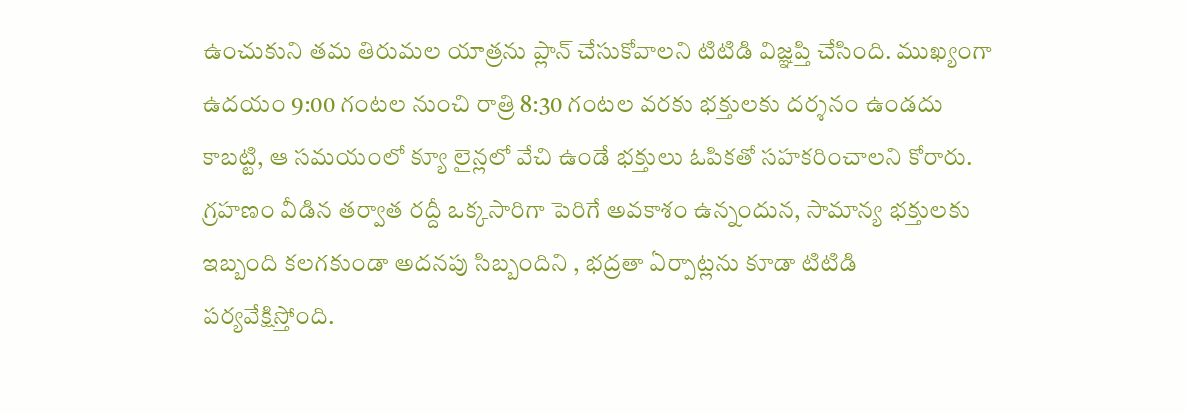ఉంచుకుని తమ తిరుమల యాత్రను ప్లాన్ చేసుకోవాలని టిటిడి విజ్ఞప్తి చేసింది. ముఖ్యంగా ఉదయం 9:00 గంటల నుంచి రాత్రి 8:30 గంటల వరకు భక్తులకు దర్శనం ఉండదు కాబట్టి, ఆ సమయంలో క్యూ లైన్లలో వేచి ఉండే భక్తులు ఓపికతో సహకరించాలని కోరారు.
గ్రహణం వీడిన తర్వాత రద్దీ ఒక్కసారిగా పెరిగే అవకాశం ఉన్నందున, సామాన్య భక్తులకు ఇబ్బంది కలగకుండా అదనపు సిబ్బందిని , భద్రతా ఏర్పాట్లను కూడా టిటిడి పర్యవేక్షిస్తోంది.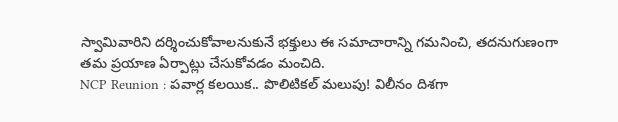స్వామివారిని దర్శించుకోవాలనుకునే భక్తులు ఈ సమాచారాన్ని గమనించి, తదనుగుణంగా తమ ప్రయాణ ఏర్పాట్లు చేసుకోవడం మంచిది.
NCP Reunion : పవార్ల కలయిక.. పొలిటికల్ మలుపు! విలీనం దిశగా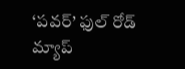‘పవర్’ ఫుల్ రోడ్ మ్యాప్